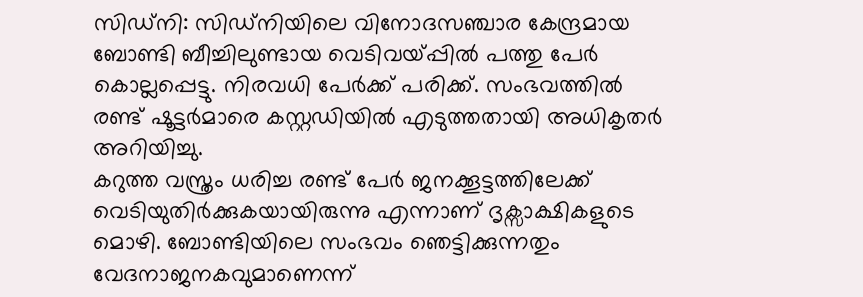സിഡ്നി: സിഡ്നിയിലെ വിനോദസഞ്ചാര കേന്ദ്രമായ ബോണ്ടി ബീച്ചിലുണ്ടായ വെടിവയ്പ്പിൽ പത്തു പേർ കൊല്ലപ്പെട്ടു. നിരവധി പേർക്ക് പരിക്ക്. സംഭവത്തിൽ രണ്ട് ഷൂട്ടർമാരെ കസ്റ്റഡിയിൽ എടുത്തതായി അധികൃതർ അറിയിച്ചു.
കറുത്ത വസ്ത്രം ധരിച്ച രണ്ട് പേർ ജനക്കൂട്ടത്തിലേക്ക് വെടിയുതിർക്കുകയായിരുന്നു എന്നാണ് ദൃക്സാക്ഷികളുടെ മൊഴി. ബോണ്ടിയിലെ സംഭവം ഞെട്ടിക്കുന്നതും വേദനാജനകവുമാണെന്ന്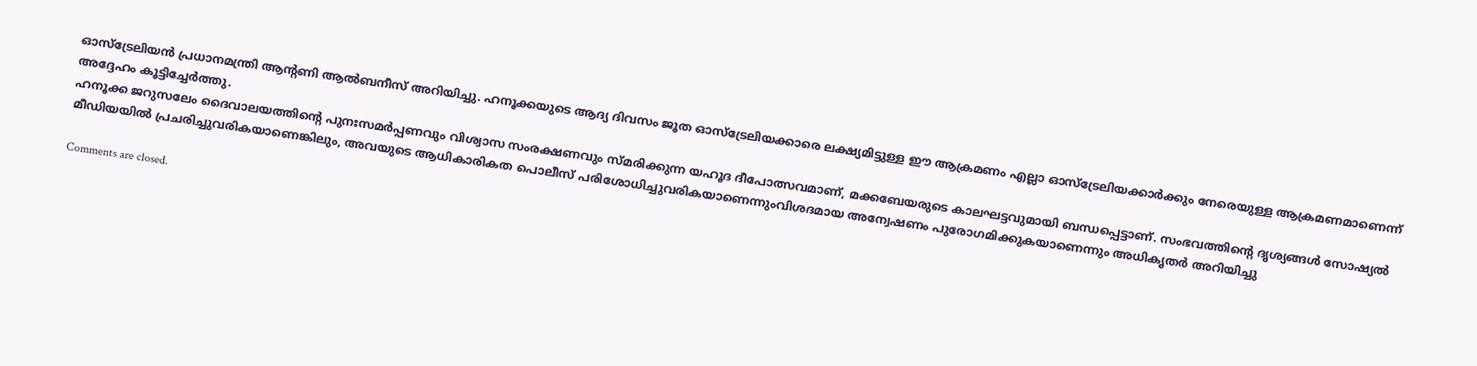ഓസ്ട്രേലിയൻ പ്രധാനമന്ത്രി ആന്റണി ആൽബനീസ് അറിയിച്ചു. ഹനൂക്കയുടെ ആദ്യ ദിവസം ജൂത ഓസ്ട്രേലിയക്കാരെ ലക്ഷ്യമിട്ടുള്ള ഈ ആക്രമണം എല്ലാ ഓസ്ട്രേലിയക്കാർക്കും നേരെയുള്ള ആക്രമണമാണെന്ന് അദ്ദേഹം കൂട്ടിച്ചേർത്തു.
ഹനൂക്ക ജറുസലേം ദൈവാലയത്തിന്റെ പുനഃസമർപ്പണവും വിശ്വാസ സംരക്ഷണവും സ്മരിക്കുന്ന യഹൂദ ദീപോത്സവമാണ്, മക്കബേയരുടെ കാലഘട്ടവുമായി ബന്ധപ്പെട്ടാണ്. സംഭവത്തിന്റെ ദൃശ്യങ്ങൾ സോഷ്യൽ മീഡിയയിൽ പ്രചരിച്ചുവരികയാണെങ്കിലും, അവയുടെ ആധികാരികത പൊലീസ് പരിശോധിച്ചുവരികയാണെന്നുംവിശദമായ അന്വേഷണം പുരോഗമിക്കുകയാണെന്നും അധികൃതർ അറിയിച്ചു

Comments are closed.